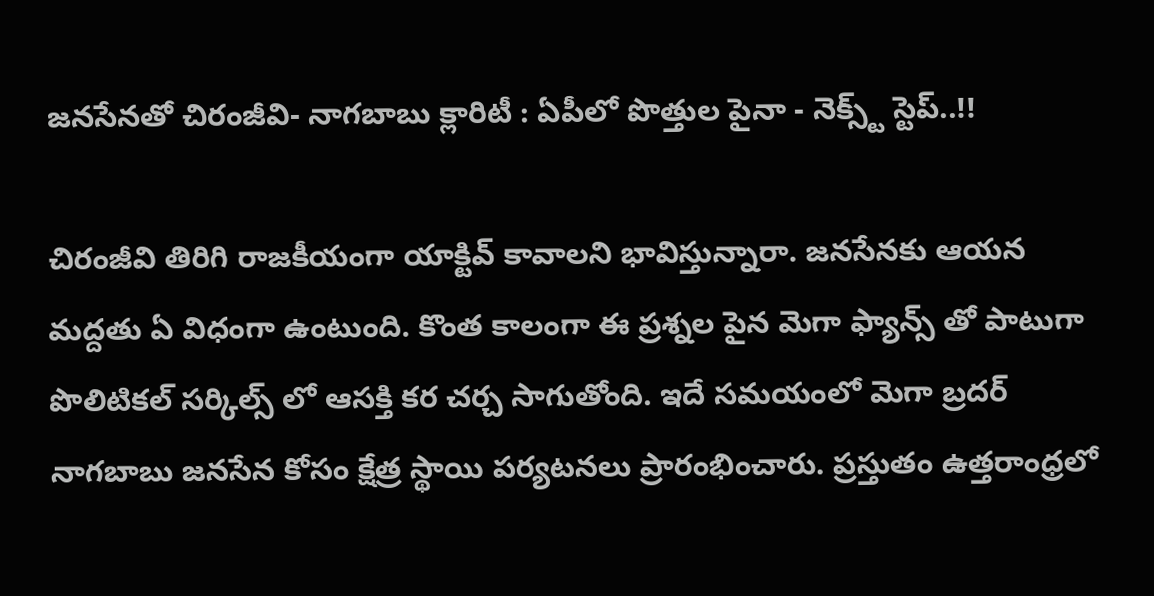జనసేనతో చిరంజీవి- నాగబాబు క్లారిటీ : ఏపీలో పొత్తుల పైనా - నెక్స్ట్ స్టెప్..!!

చిరంజీవి తిరిగి రాజకీయంగా యాక్టివ్ కావాలని భావిస్తున్నారా. జనసేనకు ఆయన మద్దతు ఏ విధంగా ఉంటుంది. కొంత కాలంగా ఈ ప్రశ్నల పైన మెగా ఫ్యాన్స్ తో పాటుగా పొలిటికల్ సర్కిల్స్ లో ఆసక్తి కర చర్చ సాగుతోంది. ఇదే సమయంలో మెగా బ్రదర్ నాగబాబు జనసేన కోసం క్షేత్ర స్థాయి పర్యటనలు ప్రారంభించారు. ప్రస్తుతం ఉత్తరాంధ్రలో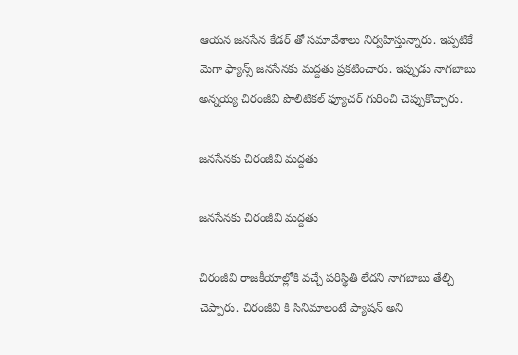ఆయన జనసేన కేడర్ తో సమావేశాలు నిర్వహిస్తున్నారు. ఇప్పటికే మెగా ఫ్యాన్స్ జనసేనకు మద్దతు ప్రకటించారు. ఇప్పుడు నాగబాబు అన్నయ్య చిరంజీవి పొలిటికల్ ఫ్యూచర్ గురించి చెప్పుకొచ్చారు.

జనసేనకు చిరంజీవి మద్దతు

జనసేనకు చిరంజీవి మద్దతు

చిరంజీవి రాజకీయాల్లోకి వచ్చే పరిస్థితి లేదని నాగబాబు తేల్చి చెప్పారు. చిరంజీవి కి సినిమాలంటే ప్యాషన్ అని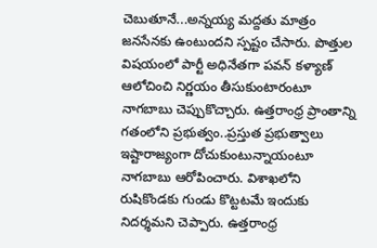చెబుతూనే...అన్నయ్య మద్దతు మాత్రం జనసేనకు ఉంటుందని స్పష్టం చేసారు. పొత్తుల విషయంలో పార్టీ అధినేతగా పవన్ కళ్యాణ్ ఆలోచించి నిర్ణయం తీసుకుంటారంటూ నాగబాబు చెప్పుకొచ్చారు. ఉత్తరాంధ్ర ప్రాంతాన్ని గతంలోని ప్రభుత్వం..ప్రస్తుత ప్రభుత్వాలు ఇష్టారాజ్యంగా దోచుకుంటున్నాయంటూ నాగబాబు ఆరోపించారు. విశాఖలోని రుషికొండకు గుండు కొట్టటమే ఇందుకు నిదర్శమని చెప్పారు. ఉత్తరాంధ్ర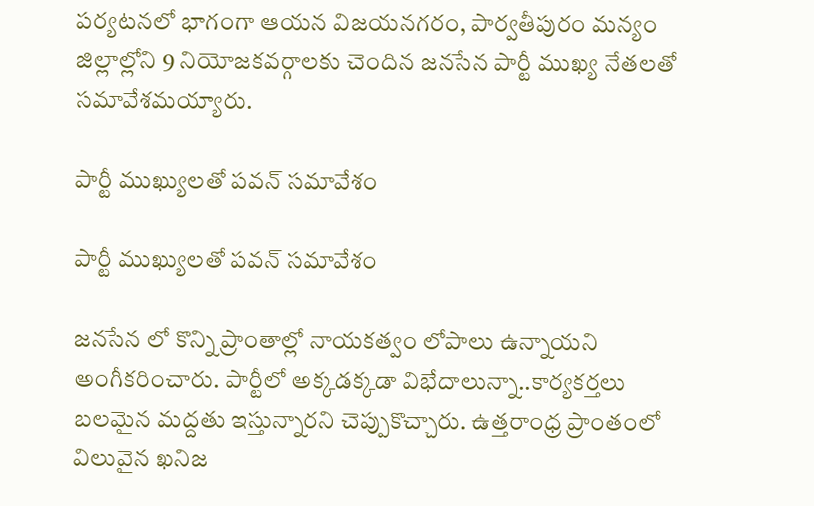పర్యటనలో భాగంగా ఆయన విజయనగరం, పార్వతీపురం మన్యం జిల్లాల్లోని 9 నియోజకవర్గాలకు చెందిన జనసేన పార్టీ ముఖ్య నేతలతో సమావేశమయ్యారు.

పార్టీ ముఖ్యులతో పవన్ సమావేశం

పార్టీ ముఖ్యులతో పవన్ సమావేశం

జనసేన లో కొన్ని ప్రాంతాల్లో నాయకత్వం లోపాలు ఉన్నాయని అంగీకరించారు. పార్టీలో అక్కడక్కడా విభేదాలున్నా..కార్యకర్తలు బలమైన మద్దతు ఇస్తున్నారని చెప్పుకొచ్చారు. ఉత్తరాంధ్ర ప్రాంతంలో విలువైన ఖనిజ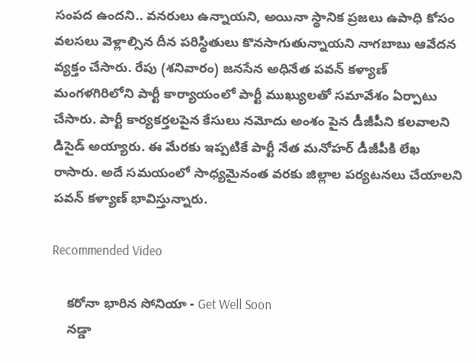సంపద ఉందని.. వనరులు ఉన్నాయని, అయినా స్థానిక ప్రజలు ఉపాధి కోసం వలసలు వెళ్లాల్సిన దీన పరిస్థితులు కొనసాగుతున్నాయని నాగబాబు ఆవేదన వ్యక్తం చేసారు. రేపు (శనివారం) జనసేన అధినేత పవన్ కళ్యాణ్ మంగళగిరిలోని పార్టీ కార్యాయంలో పార్టీ ముఖ్యులతో సమావేశం ఏర్పాటు చేసారు. పార్టీ కార్యకర్తలపైన కేసులు నమోదు అంశం పైన డీజీపీని కలవాలని డిసైడ్ అయ్యారు. ఈ మేరకు ఇప్పటికే పార్టీ నేత మనోహర్ డీజీపీకి లేఖ రాసారు. అదే సమయంలో సాధ్యమైనంత వరకు జిల్లాల పర్యటనలు చేయాలని పవన్ కళ్యాణ్ భావిస్తున్నారు.

Recommended Video

    కరోనా భారిన సోనియా - Get Well Soon
    నడ్డా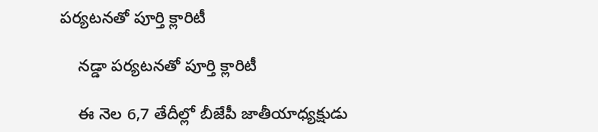పర్యటనతో పూర్తి క్లారిటీ

    నడ్డా పర్యటనతో పూర్తి క్లారిటీ

    ఈ నెల 6,7 తేదీల్లో బీజేపీ జాతీయాధ్యక్షుడు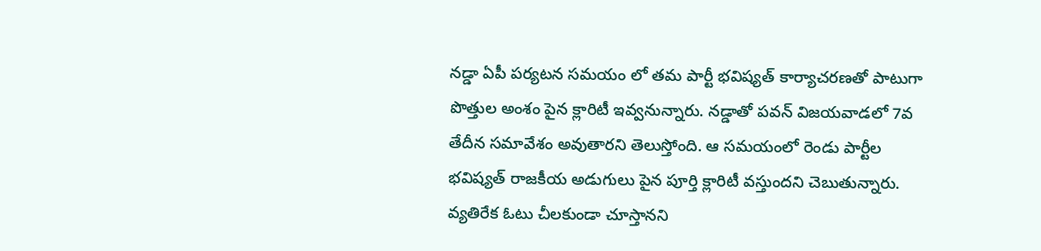నడ్డా ఏపీ పర్యటన సమయం లో తమ పార్టీ భవిష్యత్ కార్యాచరణతో పాటుగా పొత్తుల అంశం పైన క్లారిటీ ఇవ్వనున్నారు. నడ్డాతో పవన్ విజయవాడలో 7వ తేదీన సమావేశం అవుతారని తెలుస్తోంది. ఆ సమయంలో రెండు పార్టీల భవిష్యత్ రాజకీయ అడుగులు పైన పూర్తి క్లారిటీ వస్తుందని చెబుతున్నారు. వ్యతిరేక ఓటు చీలకుండా చూస్తానని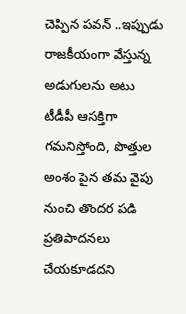చెప్పిన పవన్ ..ఇప్పుడు రాజకీయంగా వేస్తున్న అడుగులను అటు టీడీపీ ఆసక్తిగా గమనిస్తోంది, పొత్తుల అంశం పైన తమ వైపు నుంచి తొందర పడి ప్రతిపాదనలు చేయకూడదని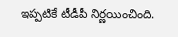ఇప్పటికే టీడీపీ నిర్ణయించింది.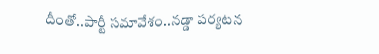దీంతో..పార్టీ సమావేశం..నడ్డా పర్యటన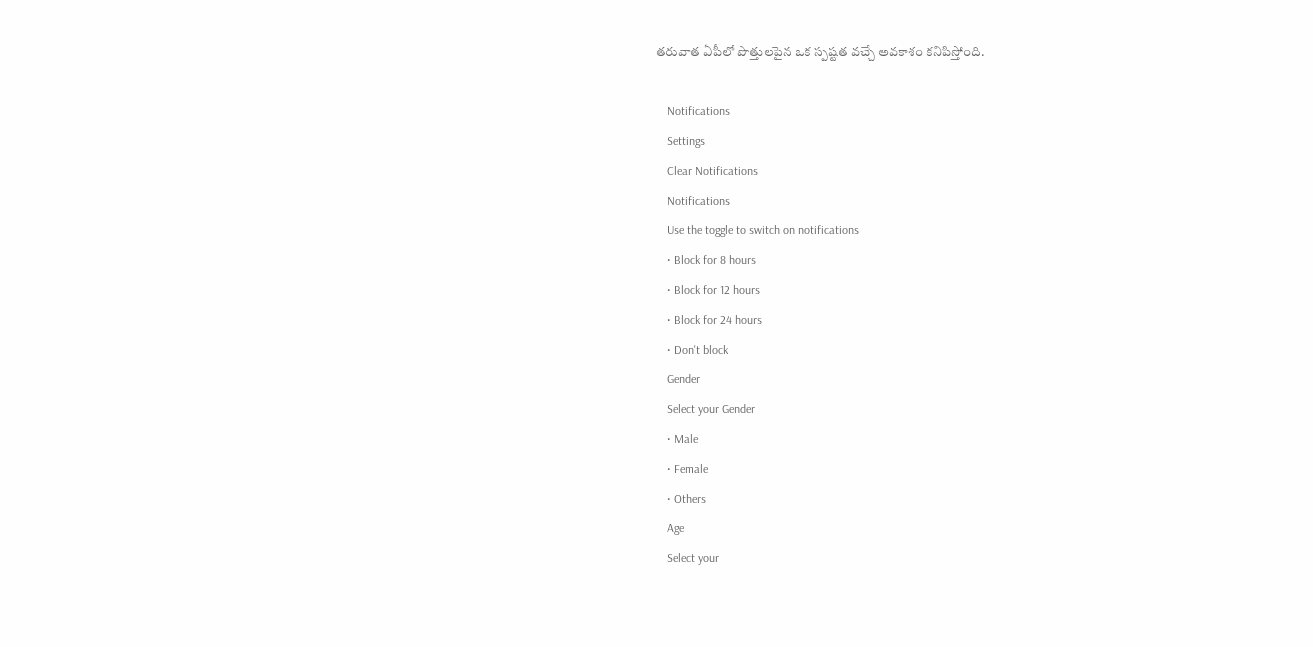తరువాత ఏపీలో పొత్తులపైన ఒక స్పష్టత వచ్చే అవకాశం కనిపిస్తోంది.

    Notifications
    Settings
    Clear Notifications
    Notifications
    Use the toggle to switch on notifications
    • Block for 8 hours
    • Block for 12 hours
    • Block for 24 hours
    • Don't block
    Gender
    Select your Gender
    • Male
    • Female
    • Others
    Age
    Select your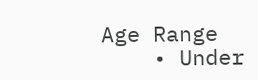Age Range
    • Under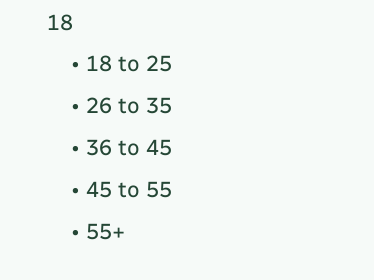18
    • 18 to 25
    • 26 to 35
    • 36 to 45
    • 45 to 55
    • 55+